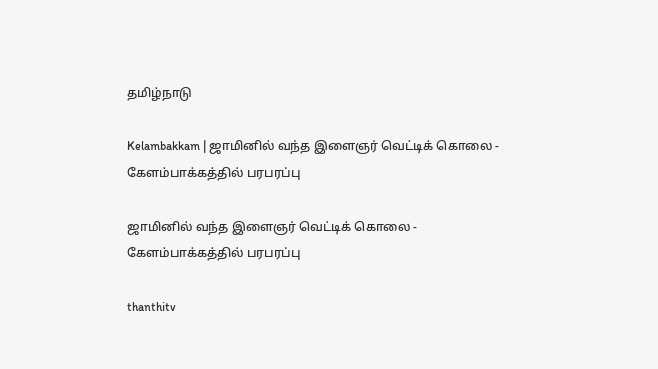தமிழ்நாடு

Kelambakkam | ஜாமினில் வந்த இளைஞர் வெட்டிக் கொலை - கேளம்பாக்கத்தில் பரபரப்பு

ஜாமினில் வந்த இளைஞர் வெட்டிக் கொலை - கேளம்பாக்கத்தில் பரபரப்பு

thanthitv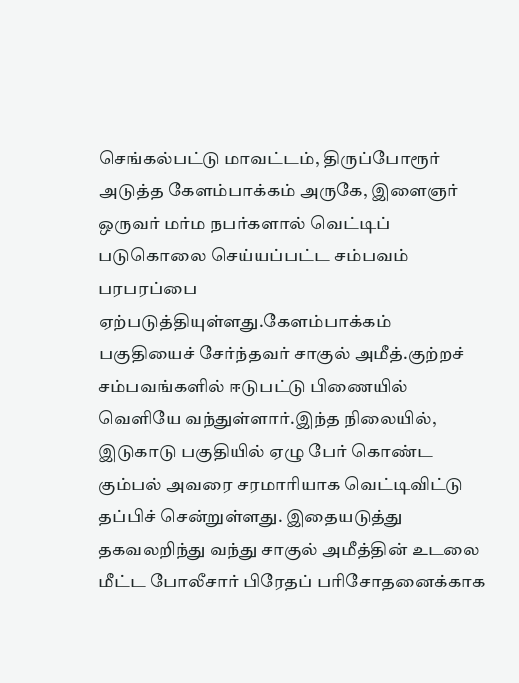செங்கல்பட்டு மாவட்டம், திருப்போரூர் அடுத்த கேளம்பாக்கம் அருகே, இளைஞர் ஒருவர் மர்ம நபர்களால் வெட்டிப் படுகொலை செய்யப்பட்ட சம்பவம் பரபரப்பை ஏற்படுத்தியுள்ளது.கேளம்பாக்கம் பகுதியைச் சேர்ந்தவர் சாகுல் அமீத்.குற்றச் சம்பவங்களில் ஈடுபட்டு பிணையில் வெளியே வந்துள்ளார்.இந்த நிலையில், இடுகாடு பகுதியில் ஏழு பேர் கொண்ட கும்பல் அவரை சரமாரியாக வெட்டிவிட்டு தப்பிச் சென்றுள்ளது. இதையடுத்து தகவலறிந்து வந்து சாகுல் அமீத்தின் உடலை மீட்ட போலீசார் பிரேதப் பரிசோதனைக்காக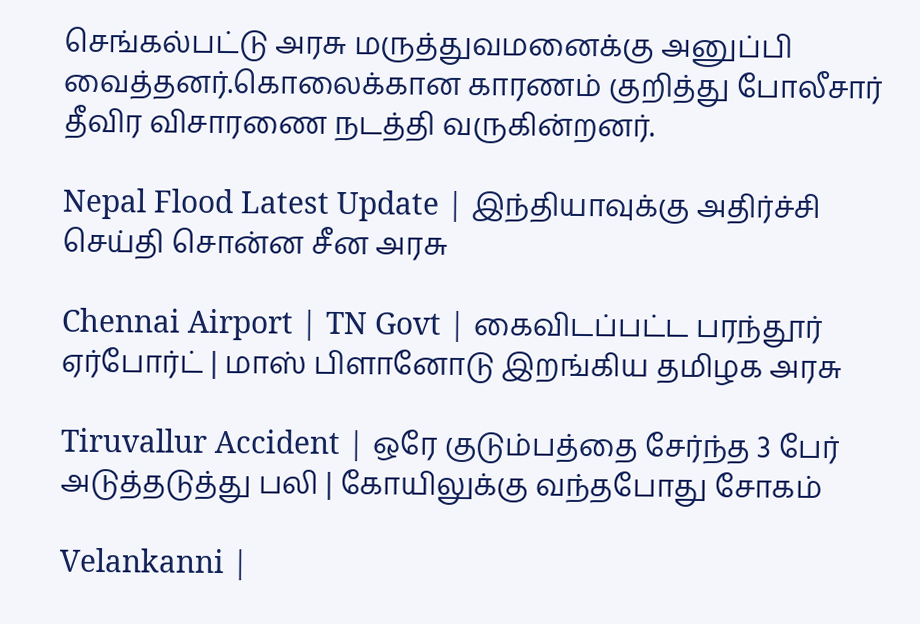செங்கல்பட்டு அரசு மருத்துவமனைக்கு அனுப்பி வைத்தனர்.கொலைக்கான காரணம் குறித்து போலீசார் தீவிர விசாரணை நடத்தி வருகின்றனர்.

Nepal Flood Latest Update | இந்தியாவுக்கு அதிர்ச்சி செய்தி சொன்ன சீன அரசு

Chennai Airport | TN Govt | கைவிடப்பட்ட பரந்தூர் ஏர்போர்ட் | மாஸ் பிளானோடு இறங்கிய தமிழக அரசு

Tiruvallur Accident | ஒரே குடும்பத்தை சேர்ந்த 3 பேர் அடுத்தடுத்து பலி | கோயிலுக்கு வந்த‌போது சோகம்

Velankanni |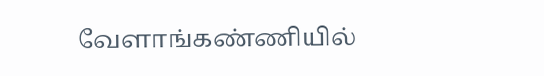வேளாங்கண்ணியில்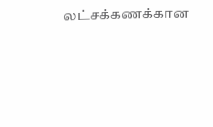லட்சக்கணக்கான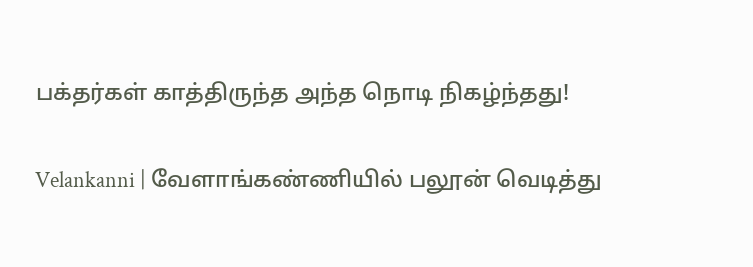பக்தர்கள் காத்திருந்த அந்த நொடி நிகழ்ந்தது!

Velankanni | வேளாங்கண்ணியில் பலூன் வெடித்து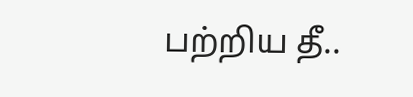பற்றிய தீ..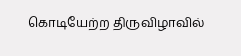கொடியேற்ற திருவிழாவில்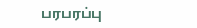பரபரப்பு